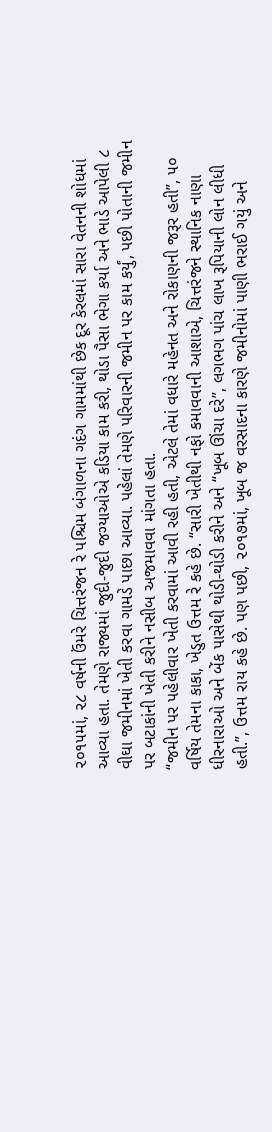૨૦૧૫માં, ૨૮ વર્ષની ઉંમરે ચિત્તરંજન રે પશ્ચિમ બંગાળના ગદંગ ગામમાંથી છેક દૂર કેરલમાં સારા વેતનની શોધમાં આવ્યા હતા. તેમણે રાજ્યમાં જુદી-જુદી જગ્યાઓએ કડિયા કામ કરી, થોડા પૈસા ભેગા કર્યા અને ભાડે આપેલી ૮ વીઘા જમીનમાં ખેતી કરવા ગામડે પાછા આવ્યા. પહેલાં તેમણે પરિવારની જમીન પર કામ કર્યું, પછી પોતાની જમીન પર બટાકાંની ખેતી કરીને નસીબ અજમાવવા માંગતા હતા.
“જમીન પર પહેલીવાર ખેતી કરવામાં આવી રહી હતી, એટલે તેમાં વધારે મહેનત અને રોકાણની જરૂર હતી”, ૫૦ વર્ષિય તેમના કાકા, ખેડુત ઉત્તમ રે કહે છે. “સારી ખેતીથી નફો કમાવવાની આશાએ, ચિત્તરંજને સ્થાનિક નાણા ધીરનારાઓ અને બેંક પાસેથી થોડી-થોડી કરીને અને “ખૂબ ઊંચા દરે”, લગભગ પાંચ લાખ રૂપિયાની લોન લીધી હતી.”, ઉત્તમ રાય કહે છે. પણ પછી, ૨૦૧૭માં, ખૂબ જ વરસાદના કારણે જમીનોમાં પાણી ભરાઈ ગયું અને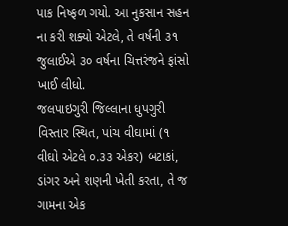પાક નિષ્ફળ ગયો. આ નુકસાન સહન ના કરી શક્યો એટલે, તે વર્ષની ૩૧ જુલાઈએ ૩૦ વર્ષના ચિત્તરંજને ફાંસો ખાઈ લીધો.
જલપાઇગુરી જિલ્લાના ધુપગુરી વિસ્તાર સ્થિત, પાંચ વીઘામાં (૧ વીઘો એટલે ૦.૩૩ એકર) બટાકાં, ડાંગર અને શણની ખેતી કરતા, તે જ ગામના એક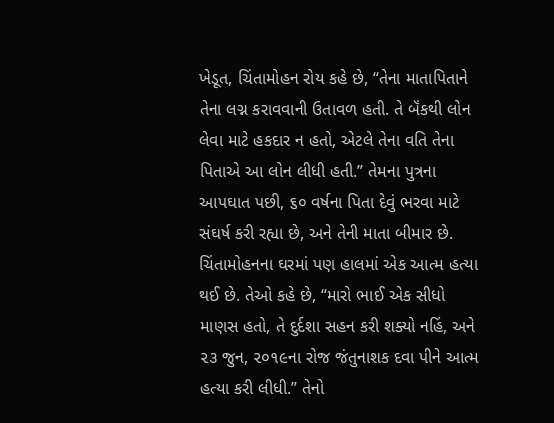ખેડૂત, ચિંતામોહન રોય કહે છે, “તેના માતાપિતાને તેના લગ્ન કરાવવાની ઉતાવળ હતી. તે બૅંકથી લોન લેવા માટે હકદાર ન હતો, એટલે તેના વતિ તેના પિતાએ આ લોન લીધી હતી.” તેમના પુત્રના આપઘાત પછી, ૬૦ વર્ષના પિતા દેવું ભરવા માટે સંઘર્ષ કરી રહ્યા છે, અને તેની માતા બીમાર છે.
ચિંતામોહનના ઘરમાં પણ હાલમાં એક આત્મ હત્યા થઈ છે. તેઓ કહે છે, “મારો ભાઈ એક સીધો માણસ હતો, તે દુર્દશા સહન કરી શક્યો નહિં, અને ૨૩ જુન, ૨૦૧૯ના રોજ જંતુનાશક દવા પીને આત્મ હત્યા કરી લીધી.” તેનો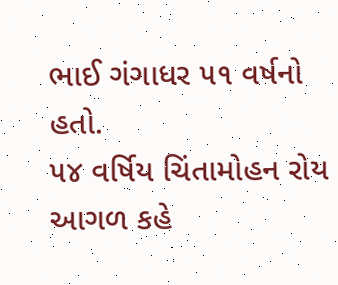ભાઈ ગંગાધર ૫૧ વર્ષનો હતો.
૫૪ વર્ષિય ચિંતામોહન રોય આગળ કહે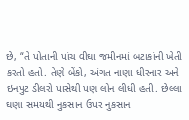છે, “તે પોતાની પાંચ વીઘા જમીનમાં બટાકાંની ખેતી કરતો હતો. તેણે બેંકો, અંગત નાણા ધીરનાર અને ઇનપુટ ડીલરો પાસેથી પણ લોન લીધી હતી. છેલ્લા ઘણા સમયથી નુકસાન ઉપર નુકસાન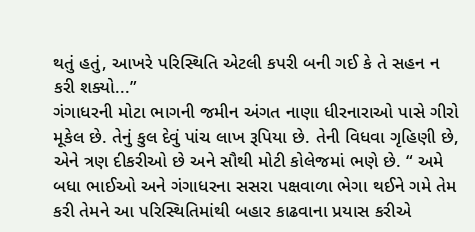થતું હતું, આખરે પરિસ્થિતિ એટલી કપરી બની ગઈ કે તે સહન ન કરી શક્યો...”
ગંગાધરની મોટા ભાગની જમીન અંગત નાણા ધીરનારાઓ પાસે ગીરો મૂકેલ છે. તેનું કુલ દેવું પાંચ લાખ રૂપિયા છે. તેની વિધવા ગૃહિણી છે, એને ત્રણ દીકરીઓ છે અને સૌથી મોટી કોલેજમાં ભણે છે. “ અમે બધા ભાઈઓ અને ગંગાધરના સસરા પક્ષવાળા ભેગા થઈને ગમે તેમ કરી તેમને આ પરિસ્થિતિમાંથી બહાર કાઢવાના પ્રયાસ કરીએ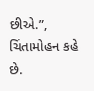છીએ.”, ચિંતામોહન કહે છે.